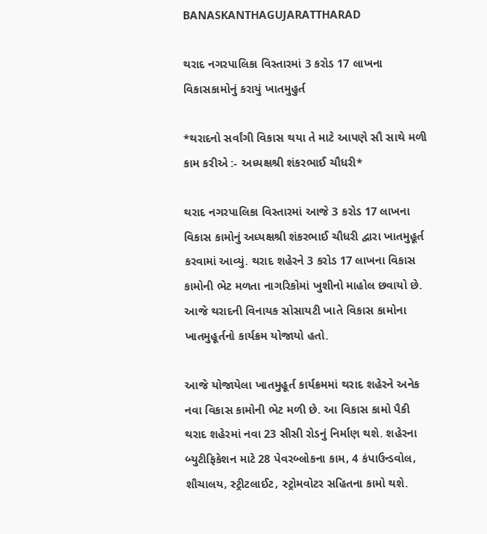BANASKANTHAGUJARATTHARAD

થરાદ નગરપાલિકા વિસ્તારમાં 3 કરોડ 17 લાખના વિકાસકામોનું કરાયું ખાતમુહુર્ત

*થરાદનો સર્વાંગી વિકાસ થયા તે માટે આપણે સૌ સાથે મળી કામ કરીએ :- અધ્યક્ષશ્રી શંકરભાઈ ચૌધરી*

થરાદ નગરપાલિકા વિસ્તારમાં આજે 3 કરોડ 17 લાખના વિકાસ કામોનું અધ્યક્ષશ્રી શંકરભાઈ ચૌધરી દ્વારા ખાતમુહૂર્ત કરવામાં આવ્યું. થરાદ શહેરને 3 કરોડ 17 લાખના વિકાસ કામોની ભેટ મળતા નાગરિકોમાં ખુશીનો માહોલ છવાયો છે. આજે થરાદની વિનાયક સોસાયટી ખાતે વિકાસ કામોના ખાતમુહૂર્તનો કાર્યક્રમ યોજાયો હતો.

આજે યોજાયેલા ખાતમુહૂર્ત કાર્યક્રમમાં થરાદ શહેરને અનેક નવા વિકાસ કામોની ભેટ મળી છે. આ વિકાસ કામો પૈકી થરાદ શહેરમાં નવા 23 સીસી રોડનું નિર્માણ થશે. શહેરના બ્યુટીફિકેશન માટે 28 પેવરબ્લોકના કામ, 4 કંપાઉન્ડવોલ, શૌચાલય, સ્ટ્રીટલાઈટ, સ્ટ્રોમવોટર સહિતના કામો થશે.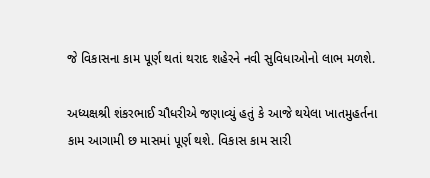જે વિકાસના કામ પૂર્ણ થતાં થરાદ શહેરને નવી સુવિધાઓનો લાભ મળશે.

અધ્યક્ષશ્રી શંકરભાઈ ચૌધરીએ જણાવ્યું હતું કે આજે થયેલા ખાતમુહર્તના કામ આગામી છ માસમાં પૂર્ણ થશે. વિકાસ કામ સારી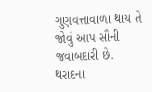ગુણવત્તાવાળા થાય તે જોવું આપ સૌની જવાબદારી છે. થરાદના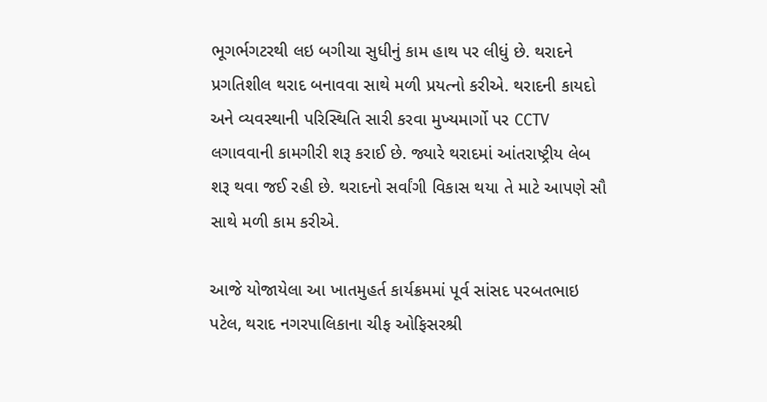ભૂગર્ભગટરથી લઇ બગીચા સુધીનું કામ હાથ પર લીધું છે. થરાદને પ્રગતિશીલ થરાદ બનાવવા સાથે મળી પ્રયત્નો કરીએ. થરાદની કાયદો અને વ્યવસ્થાની પરિસ્થિતિ સારી કરવા મુખ્યમાર્ગો પર CCTV લગાવવાની કામગીરી શરૂ કરાઈ છે. જ્યારે થરાદમાં આંતરાષ્ટ્રીય લેબ શરૂ થવા જઈ રહી છે. થરાદનો સર્વાંગી વિકાસ થયા તે માટે આપણે સૌ સાથે મળી કામ કરીએ.

આજે યોજાયેલા આ ખાતમુહર્ત કાર્યક્રમમાં પૂર્વ સાંસદ પરબતભાઇ પટેલ, થરાદ નગરપાલિકાના ચીફ ઓફિસરશ્રી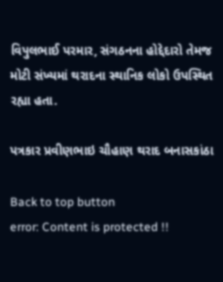વિપુલભાઈ પરમાર, સંગઠનના હોદ્દેદારો તેમજ મોટી સંખ્યમાં થરાદના સ્થાનિક લોકો ઉપસ્થિત રહ્યા હતા.

પત્રકાર પ્રવીણભાઇ ચૌહાણ થરાદ બનાસકાંઠા

Back to top button
error: Content is protected !!